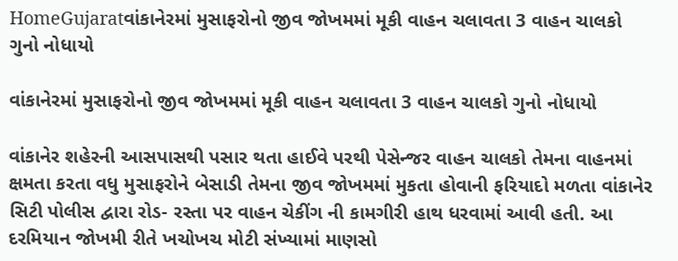HomeGujaratવાંકાનેરમાં મુસાફરોનો જીવ જોખમમાં મૂકી વાહન ચલાવતા 3 વાહન ચાલકો ગુનો નોધાયો

વાંકાનેરમાં મુસાફરોનો જીવ જોખમમાં મૂકી વાહન ચલાવતા 3 વાહન ચાલકો ગુનો નોધાયો

વાંકાનેર શહેરની આસપાસથી પસાર થતા હાઈવે પરથી પેસેન્જર વાહન ચાલકો તેમના વાહનમાં ક્ષમતા કરતા વધુ મુસાફરોને બેસાડી તેમના જીવ જોખમમાં મુકતા હોવાની ફરિયાદો મળતા વાંકાનેર સિટી પોલીસ દ્વારા રોડ- રસ્તા પર વાહન ચેકીંગ ની કામગીરી હાથ ધરવામાં આવી હતી. આ દરમિયાન જોખમી રીતે ખચોખચ મોટી સંખ્યામાં માણસો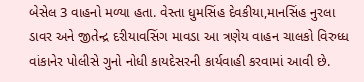બેસેલ 3 વાહનો મળ્યા હતા. વેસ્તા ધુમસિંહ દેવકીયા,માનસિંહ નુરલા ડાવર અને જીતેન્દ્ર દરીયાવસિંગ માવડા આ ત્રણેય વાહન ચાલકો વિરુધ્ધ વાંકાનેર પોલીસે ગુનો નોધી કાયદેસરની કાર્યવાહી કરવામાં આવી છે.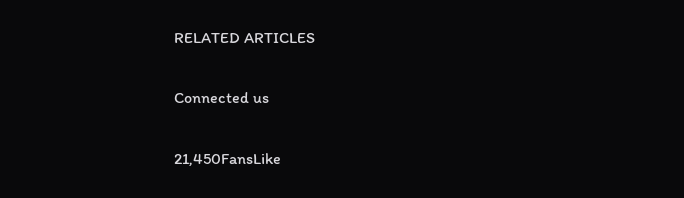RELATED ARTICLES

Connected us

21,450FansLike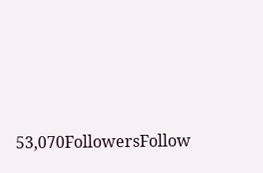53,070FollowersFollow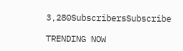3,280SubscribersSubscribe

TRENDING NOW